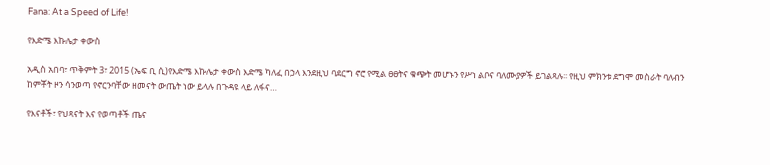Fana: At a Speed of Life!

የእድሜ እኩሌታ ቀውስ

አዲስ አበባ፣ ጥቅምት 3፣ 2015 (ኤፍ ቢ ሲ)የእድሜ እኩሌታ ቀውስ እድሜ ካለፈ በኃላ እንደዚህ ባደርግ ኖሮ የሚል ፀፀትና ቁጭት መሆኑን የሥነ ልቦና ባለሙያዎች ይገልጻሉ፡፡ የዚህ ምክንቱ ደግሞ መስራት ባለብን ከምቾት ዞን ሳንወጣ የኖርንባቸው ዘመናት ውጤት ነው ይላሉ በጉዳዩ ላይ ለፋና…

የእናቶች፣ የህጻናት እና የወጣቶች ጤና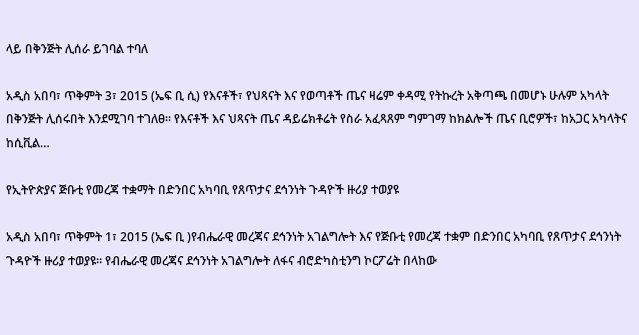ላይ በቅንጅት ሊሰራ ይገባል ተባለ

አዲስ አበባ፣ ጥቅምት 3፣ 2015 (ኤፍ ቢ ሲ) የእናቶች፣ የህጻናት እና የወጣቶች ጤና ዛሬም ቀዳሚ የትኩረት አቅጣጫ በመሆኑ ሁሉም አካላት በቅንጅት ሊሰሩበት እንደሚገባ ተገለፀ፡፡ የእናቶች እና ህጻናት ጤና ዳይሬክቶሬት የስራ አፈጻጸም ግምገማ ከክልሎች ጤና ቢሮዎች፣ ከአጋር አካላትና ከሲቪል…

የኢትዮጵያና ጅቡቲ የመረጃ ተቋማት በድንበር አካባቢ የጸጥታና ደኅንነት ጉዳዮች ዙሪያ ተወያዩ

አዲስ አበባ፣ ጥቅምት 1፣ 2015 (ኤፍ ቢ )የብሔራዊ መረጃና ደኅንነት አገልግሎት እና የጅቡቲ የመረጃ ተቋም በድንበር አካባቢ የጸጥታና ደኅንነት ጉዳዮች ዙሪያ ተወያዩ፡፡ የብሔራዊ መረጃና ደኅንነት አገልግሎት ለፋና ብሮድካስቲንግ ኮርፖሬት በላከው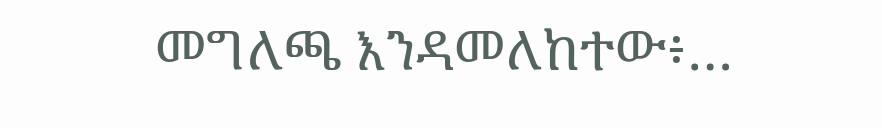መግለጫ እንዳመለከተው፥…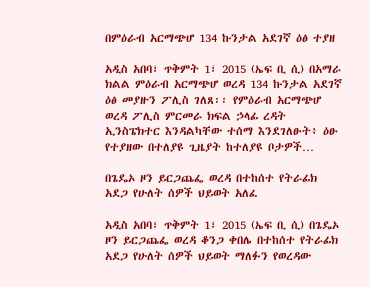በምዕራብ አርማጭሆ 134 ኩንታል አደገኛ ዕፅ ተያዘ

አዲስ አበባ፣ ጥቅምት 1፣ 2015 (ኤፍ ቢ ሲ) በአማራ ክልል ምዕራብ አርማጭሆ ወረዳ 134 ኩንታል አደገኛ ዕፅ መያዙን ፖሊስ ገለጸ፡፡ የምዕራብ አርማጭሆ ወረዳ ፖሊስ ምርመራ ክፍል ኃላፊ ረዳት ኢንስፔክተር እንዳልካቸው ተሰማ እንደገለፁት፥ ዕፁ የተያዘው በተለያዩ ጊዜያት ከተለያዩ ቦታዎች…

በጌዴኦ ዞን ይርጋጨፌ ወረዳ በተከሰተ የትራፊክ አደጋ የሁለት ሰዎች ህይወት አለፈ

አዲስ አበባ፣ ጥቅምት 1፣ 2015 (ኤፍ ቢ ሲ) በጌዴኦ ዞን ይርጋጨፌ ወረዳ ቆንጋ ቀበሌ በተከሰተ የትራፊክ አደጋ የሁለት ሰዎች ህይወት ማለፉን የወረዳው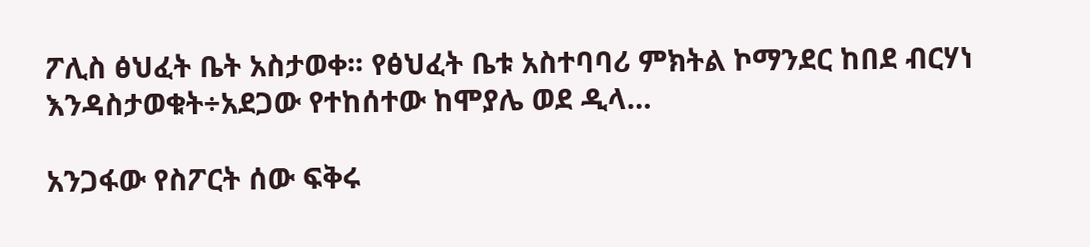ፖሊስ ፅህፈት ቤት አስታወቀ፡፡ የፅህፈት ቤቱ አስተባባሪ ምክትል ኮማንደር ከበደ ብርሃነ እንዳስታወቁት÷አደጋው የተከሰተው ከሞያሌ ወደ ዲላ…

አንጋፋው የስፖርት ሰው ፍቅሩ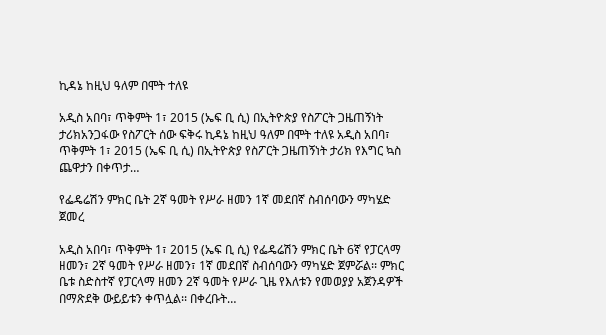ኪዳኔ ከዚህ ዓለም በሞት ተለዩ

አዲስ አበባ፣ ጥቅምት 1፣ 2015 (ኤፍ ቢ ሲ) በኢትዮጵያ የስፖርት ጋዜጠኝነት ታሪክአንጋፋው የስፖርት ሰው ፍቅሩ ኪዳኔ ከዚህ ዓለም በሞት ተለዩ አዲስ አበባ፣ ጥቅምት 1፣ 2015 (ኤፍ ቢ ሲ) በኢትዮጵያ የስፖርት ጋዜጠኝነት ታሪክ የእግር ኳስ ጨዋታን በቀጥታ…

የፌዴሬሽን ምክር ቤት 2ኛ ዓመት የሥራ ዘመን 1ኛ መደበኛ ስብሰባውን ማካሄድ ጀመረ

አዲስ አበባ፣ ጥቅምት 1፣ 2015 (ኤፍ ቢ ሲ) የፌዴሬሽን ምክር ቤት 6ኛ የፓርላማ ዘመን፣ 2ኛ ዓመት የሥራ ዘመን፣ 1ኛ መደበኛ ስብሰባውን ማካሄድ ጀምሯል፡፡ ምክር ቤቱ ስድስተኛ የፓርላማ ዘመን 2ኛ ዓመት የሥራ ጊዜ የእለቱን የመወያያ አጀንዳዎች በማጽደቅ ውይይቱን ቀጥሏል፡፡ በቀረቡት…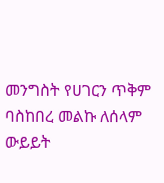መንግስት የሀገርን ጥቅም ባስከበረ መልኩ ለሰላም ውይይት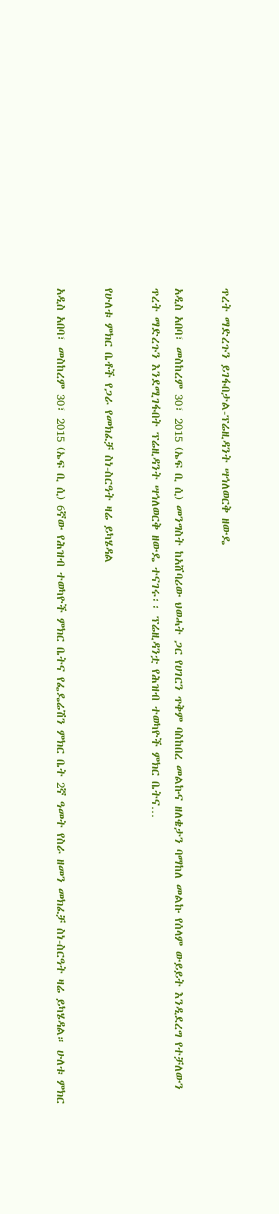ጥረት ማድረጉን ይገፋበታል-ፕሬዚዳንት ሣኅለወርቅ ዘውዴ

አዲስ አበባ፣ መስከረም 30፣ 2015 (ኤፍ ቢ ሲ) መንግስት ከአሸባሪው ህወሓት ጋር የሀገርን ጥቅም ባስከበረ መልኩና ዘለቄታን ባማከለ መልኩ የሰላም ውይይት እንዲደረግ የተቻለውን ጥረት ማድረጉን እንደሚገፋበት ፕሬዚዳንት ሣኅለወርቅ ዘውዴ ተናገሩ፡፡ ፕሬዚዳንቷ የሕዝብ ተወካዮች ምክር ቤትና…

የሁለቱ ምክር ቤቶች የጋራ የመክፈቻ ስነ-ስርዓት ዛሬ ይካሄዳል

አዲስ አበባ፣ መስከረም 30፣ 2015 (ኤፍ ቢ ሲ) 6ኛው የሕዝብ ተወካዮች ምክር ቤትና የፌዴሬሽን ምክር ቤት 2ኛ ዓመት የስራ ዘመን መክፈቻ ስነ-ስርዓት ዛሬ ይካሄዳል። ሁለቱ ምክር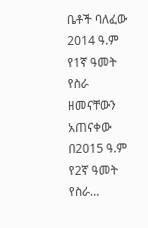ቤቶች ባለፈው 2014 ዓ.ም የ1ኛ ዓመት የስራ ዘመናቸውን አጠናቀው በ2015 ዓ.ም የ2ኛ ዓመት የስራ…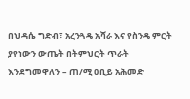በህዳሴ ግድብ፣ አረንጓዴ አሻራ እና የስንዴ ምርት ያየነውን ውጤት በትምህርት ጥራት እንደግመዋለን – ጠ/ሚ ዐቢይ አሕመድ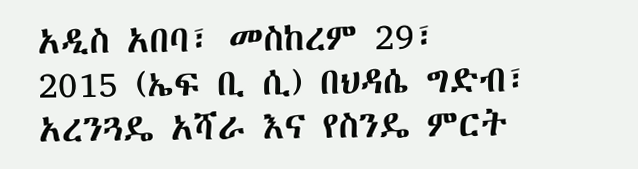አዲስ አበባ፣ መስከረም 29፣ 2015 (ኤፍ ቢ ሲ) በህዳሴ ግድብ፣ አረንጓዴ አሻራ እና የስንዴ ምርት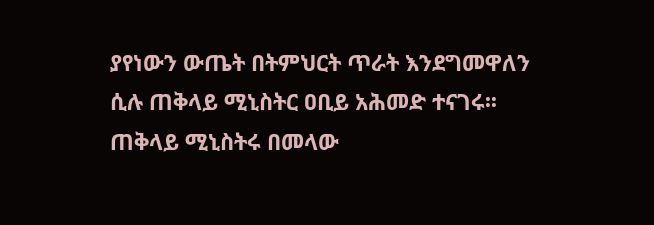ያየነውን ውጤት በትምህርት ጥራት እንደግመዋለን ሲሉ ጠቅላይ ሚኒስትር ዐቢይ አሕመድ ተናገሩ፡፡ ጠቅላይ ሚኒስትሩ በመላው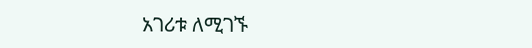አገሪቱ ለሚገኙ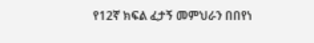የ12ኛ ክፍል ፈታኝ መምህራን በበየነ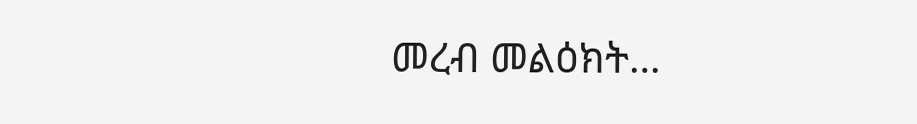መረብ መልዕክት…